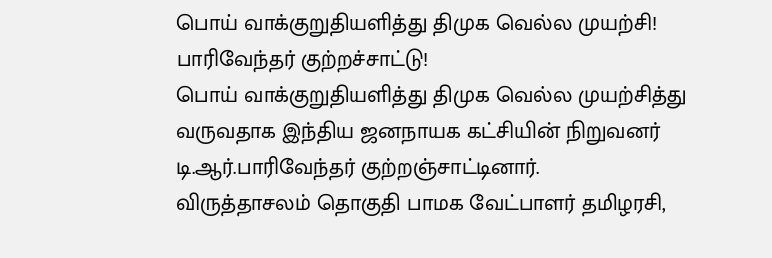பொய் வாக்குறுதியளித்து திமுக வெல்ல முயற்சி! பாரிவேந்தர் குற்றச்சாட்டு!
பொய் வாக்குறுதியளித்து திமுக வெல்ல முயற்சித்து வருவதாக இந்திய ஜனநாயக கட்சியின் நிறுவனர் டி.ஆர்.பாரிவேந்தர் குற்றஞ்சாட்டினார்.
விருத்தாசலம் தொகுதி பாமக வேட்பாளர் தமிழரசி,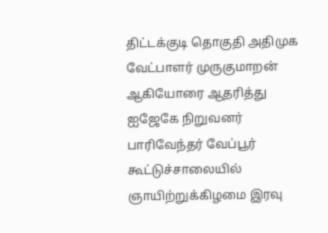திட்டக்குடி தொகுதி அதிமுக வேட்பாளர் முருகுமாறன் ஆகியோரை ஆதரித்து ஐஜேகே நிறுவனர் பாரிவேந்தர் வேப்பூர் கூட்டுச்சாலையில் ஞாயிற்றுக்கிழமை இரவு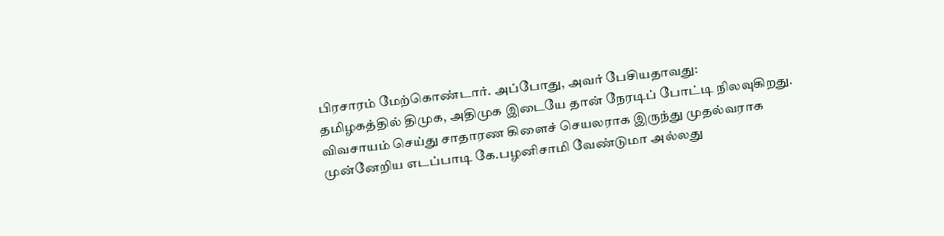பிரசாரம் மேற்கொண்டார். அப்போது, அவர் பேசியதாவது:
தமிழகத்தில் திமுக, அதிமுக இடையே தான் நேரடிப் போட்டி நிலவுகிறது. விவசாயம் செய்து சாதாரண கிளைச் செயலராக இருந்து முதல்வராக முன்னேறிய எடப்பாடி கே.பழனிசாமி வேண்டுமா அல்லது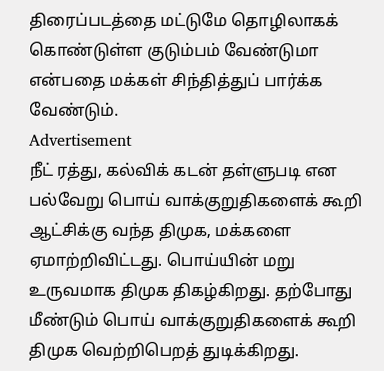திரைப்படத்தை மட்டுமே தொழிலாகக் கொண்டுள்ள குடும்பம் வேண்டுமா என்பதை மக்கள் சிந்தித்துப் பார்க்க வேண்டும்.
Advertisement
நீட் ரத்து, கல்விக் கடன் தள்ளுபடி என பல்வேறு பொய் வாக்குறுதிகளைக் கூறி ஆட்சிக்கு வந்த திமுக, மக்களை ஏமாற்றிவிட்டது. பொய்யின் மறு உருவமாக திமுக திகழ்கிறது. தற்போது மீண்டும் பொய் வாக்குறுதிகளைக் கூறி திமுக வெற்றிபெறத் துடிக்கிறது.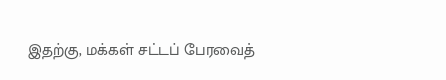இதற்கு, மக்கள் சட்டப் பேரவைத்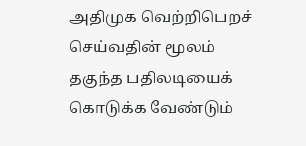அதிமுக வெற்றிபெறச் செய்வதின் மூலம் தகுந்த பதிலடியைக் கொடுக்க வேண்டும்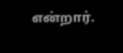என்றார்.